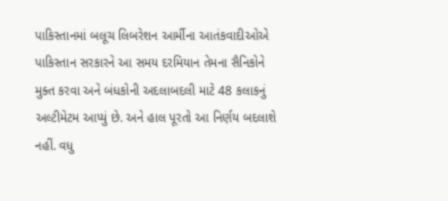પાકિસ્તાનમાં બલૂચ લિબરેશન આર્મીના આતંકવાદીઓએ પાકિસ્તાન સરકારને આ સમય દરમિયાન તેમના સૈનિકોને મુક્ત કરવા અને બંધકોની અદલાબદલી માટે 48 કલાકનું અલ્ટીમેટમ આપ્યું છે. અને હાલ પૂરતો આ નિર્ણય બદલાશે નહીં. વધુ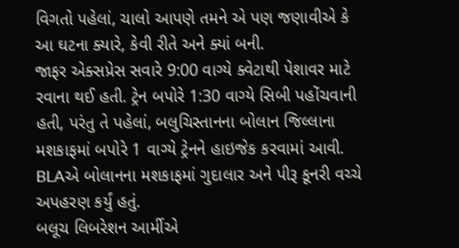વિગતો પહેલાં, ચાલો આપણે તમને એ પણ જણાવીએ કે આ ઘટના ક્યારે, કેવી રીતે અને ક્યાં બની.
જાફર એક્સપ્રેસ સવારે 9:00 વાગ્યે ક્વેટાથી પેશાવર માટે રવાના થઈ હતી. ટ્રેન બપોરે 1:30 વાગ્યે સિબી પહોંચવાની હતી, પરંતુ તે પહેલાં, બલુચિસ્તાનના બોલાન જિલ્લાના મશકાફમાં બપોરે 1 વાગ્યે ટ્રેનને હાઇજેક કરવામાં આવી.
BLAએ બોલાનના મશકાફમાં ગુદાલાર અને પીરૂ કૂનરી વચ્ચે અપહરણ કર્યું હતું.
બલૂચ લિબરેશન આર્મીએ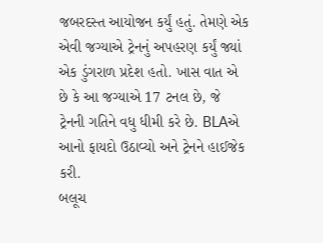જબરદસ્ત આયોજન કર્યું હતું. તેમણે એક એવી જગ્યાએ ટ્રેનનું અપહરણ કર્યું જ્યાં એક ડુંગરાળ પ્રદેશ હતો. ખાસ વાત એ છે કે આ જગ્યાએ 17 ટનલ છે, જે ટ્રેનની ગતિને વધુ ધીમી કરે છે. BLAએ આનો ફાયદો ઉઠાવ્યો અને ટ્રેનને હાઈજેક કરી.
બલૂચ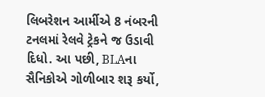લિબરેશન આર્મીએ 8 નંબરની ટનલમાં રેલવે ટ્રેકને જ ઉડાવી દિધો. આ પછી, BLAના સૈનિકોએ ગોળીબાર શરૂ કર્યો,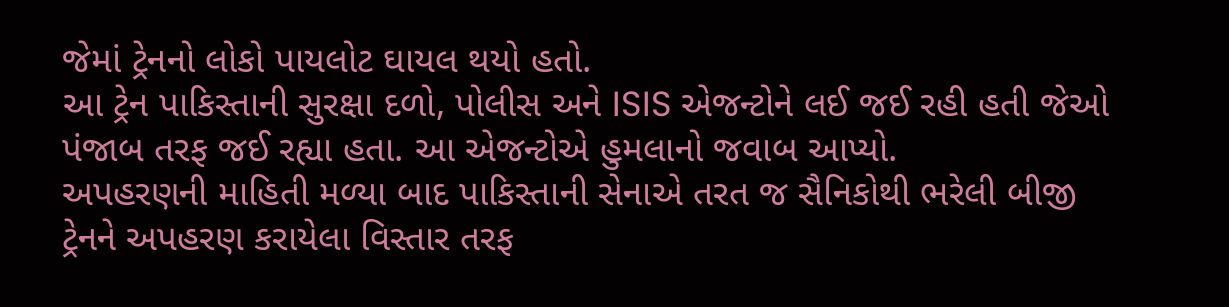જેમાં ટ્રેનનો લોકો પાયલોટ ઘાયલ થયો હતો.
આ ટ્રેન પાકિસ્તાની સુરક્ષા દળો, પોલીસ અને ISIS એજન્ટોને લઈ જઈ રહી હતી જેઓ પંજાબ તરફ જઈ રહ્યા હતા. આ એજન્ટોએ હુમલાનો જવાબ આપ્યો.
અપહરણની માહિતી મળ્યા બાદ પાકિસ્તાની સેનાએ તરત જ સૈનિકોથી ભરેલી બીજી ટ્રેનને અપહરણ કરાયેલા વિસ્તાર તરફ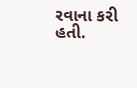રવાના કરી હતી.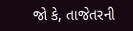જો કે, તાજેતરની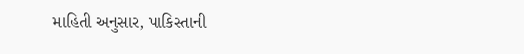માહિતી અનુસાર, પાકિસ્તાની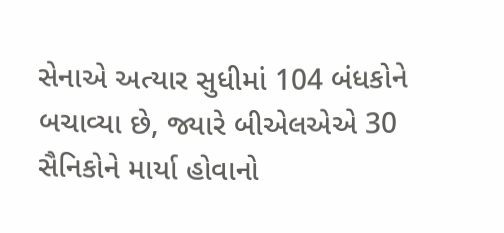સેનાએ અત્યાર સુધીમાં 104 બંધકોને બચાવ્યા છે, જ્યારે બીએલએએ 30 સૈનિકોને માર્યા હોવાનો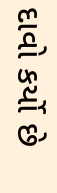દાવો કર્યો છે